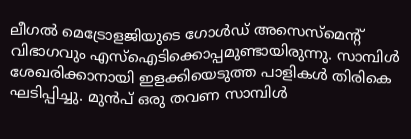ലീഗൽ മെട്രോളജിയുടെ ഗോൾഡ് അസെസ്മെൻ്റ് വിഭാഗവും എസ്ഐടിക്കൊപ്പമുണ്ടായിരുന്നു. സാമ്പിൾ ശേഖരിക്കാനായി ഇളക്കിയെടുത്ത പാളികൾ തിരികെ ഘടിപ്പിച്ചു. മുൻപ് ഒരു തവണ സാമ്പിൾ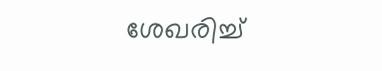ശേഖരിച്ച്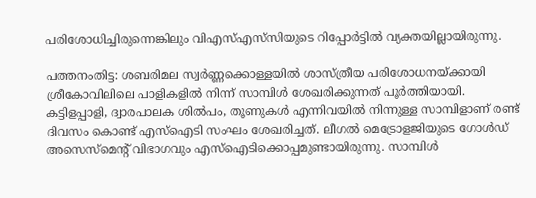പരിശോധിച്ചിരുന്നെങ്കിലും വിഎസ്എസ്‍സിയുടെ റിപ്പോർട്ടിൽ വ്യക്തയില്ലായിരുന്നു.

പത്തനംതിട്ട: ശബരിമല സ്വർണ്ണക്കൊള്ളയിൽ ശാസ്ത്രീയ പരിശോധനയ്ക്കായി ശ്രീകോവിലിലെ പാളികളിൽ നിന്ന് സാമ്പിൾ ശേഖരിക്കുന്നത് പൂർത്തിയായി. കട്ടിളപ്പാളി, ദ്വാരപാലക ശിൽപം, തൂണുകൾ എന്നിവയിൽ നിന്നുള്ള സാമ്പിളാണ് രണ്ട് ദിവസം കൊണ്ട് എസ്ഐടി സംഘം ശേഖരിച്ചത്. ലീഗൽ മെട്രോളജിയുടെ ഗോൾഡ് അസെസ്മെൻ്റ് വിഭാഗവും എസ്ഐടിക്കൊപ്പമുണ്ടായിരുന്നു. സാമ്പിൾ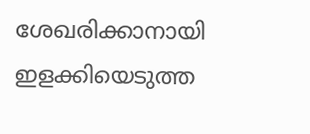ശേഖരിക്കാനായി ഇളക്കിയെടുത്ത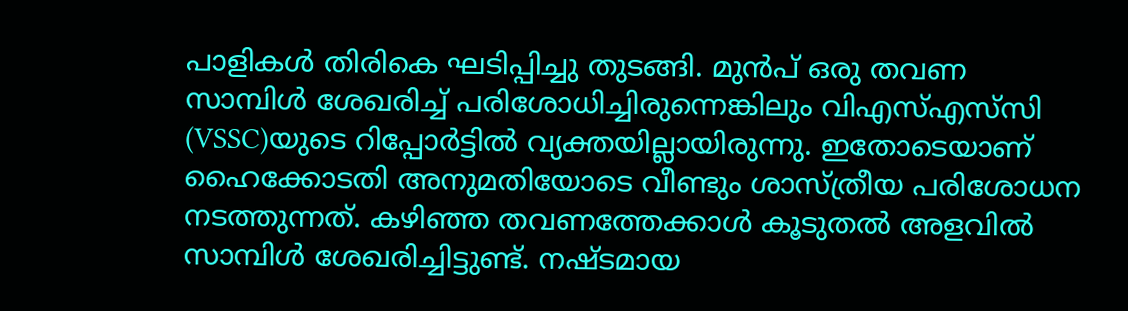പാളികൾ തിരികെ ഘടിപ്പിച്ചു തുടങ്ങി. മുൻപ് ഒരു തവണ സാമ്പിൾ ശേഖരിച്ച് പരിശോധിച്ചിരുന്നെങ്കിലും വിഎസ്എസ്‍സി (VSSC)യുടെ റിപ്പോർട്ടിൽ വ്യക്തയില്ലായിരുന്നു. ഇതോടെയാണ് ഹൈക്കോടതി അനുമതിയോടെ വീണ്ടും ശാസ്ത്രീയ പരിശോധന നടത്തുന്നത്. കഴിഞ്ഞ തവണത്തേക്കാൾ കൂടുതൽ അളവിൽ സാമ്പിൾ ശേഖരിച്ചിട്ടുണ്ട്. നഷ്ടമായ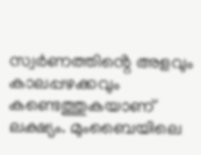സ്വർണത്തിൻ്റെ അളവും കാലപ്പഴക്കവും കണ്ടെത്തുകയാണ് ലക്ഷ്യം. മുംബൈയിലെ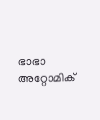ഭാഭാ അറ്റോമിക്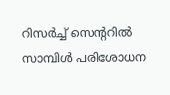റിസർച്ച് സെന്ററിൽ സാമ്പിൾ പരിശോധന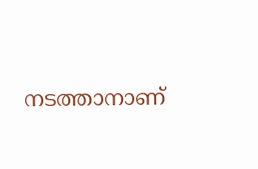നടത്താനാണ്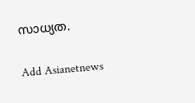സാധ്യത.

Add Asianetnews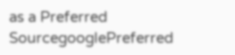as a Preferred SourcegooglePreferred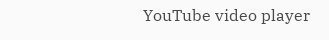YouTube video player